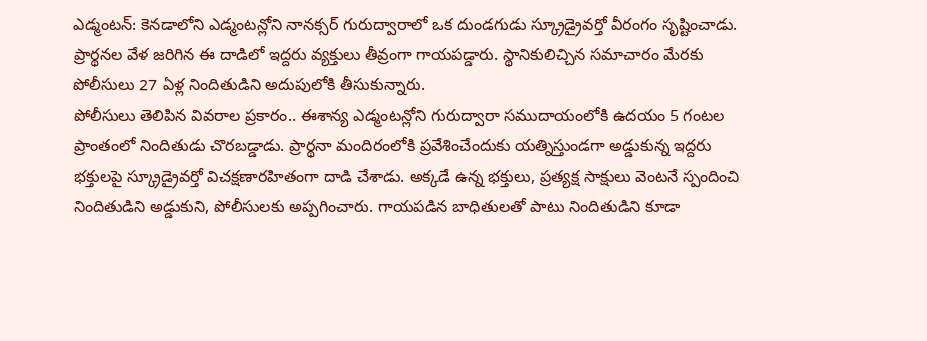ఎడ్మంటన్: కెనడాలోని ఎడ్మంటన్లోని నానక్సర్ గురుద్వారాలో ఒక దుండగుడు స్క్రూడ్రైవర్తో వీరంగం సృష్టించాడు. ప్రార్థనల వేళ జరిగిన ఈ దాడిలో ఇద్దరు వ్యక్తులు తీవ్రంగా గాయపడ్డారు. స్థానికులిచ్చిన సమాచారం మేరకు పోలీసులు 27 ఏళ్ల నిందితుడిని అదుపులోకి తీసుకున్నారు.
పోలీసులు తెలిపిన వివరాల ప్రకారం.. ఈశాన్య ఎడ్మంటన్లోని గురుద్వారా సముదాయంలోకి ఉదయం 5 గంటల ప్రాంతంలో నిందితుడు చొరబడ్డాడు. ప్రార్థనా మందిరంలోకి ప్రవేశించేందుకు యత్నిస్తుండగా అడ్డుకున్న ఇద్దరు భక్తులపై స్క్రూడ్రైవర్తో విచక్షణారహితంగా దాడి చేశాడు. అక్కడే ఉన్న భక్తులు, ప్రత్యక్ష సాక్షులు వెంటనే స్పందించి నిందితుడిని అడ్డుకుని, పోలీసులకు అప్పగించారు. గాయపడిన బాధితులతో పాటు నిందితుడిని కూడా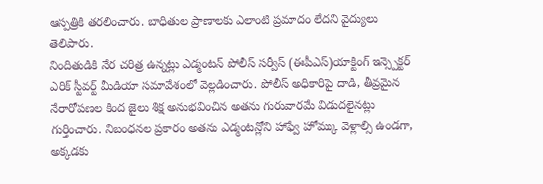ఆస్పత్రికి తరలించారు. బాధితుల ప్రాణాలకు ఎలాంటి ప్రమాదం లేదని వైద్యులు తెలిపారు.
నిందితుడికి నేర చరిత్ర ఉన్నట్లు ఎడ్మంటన్ పోలీస్ సర్వీస్ (ఈపీఎస్)యాక్టింగ్ ఇన్స్పెక్టర్ ఎరిక్ స్టీవర్ట్ మీడియా సమావేశంలో వెల్లడించారు. పోలీస్ అధికారిపై దాడి, తీవ్రమైన నేరారోపణల కింద జైలు శిక్ష అనుభవించిన అతను గురువారమే విడుదలైనట్లు గుర్తించారు. నిబంధనల ప్రకారం అతను ఎడ్మంటన్లోని హాఫ్వే హోమ్కు వెళ్లాల్సి ఉండగా, అక్కడకు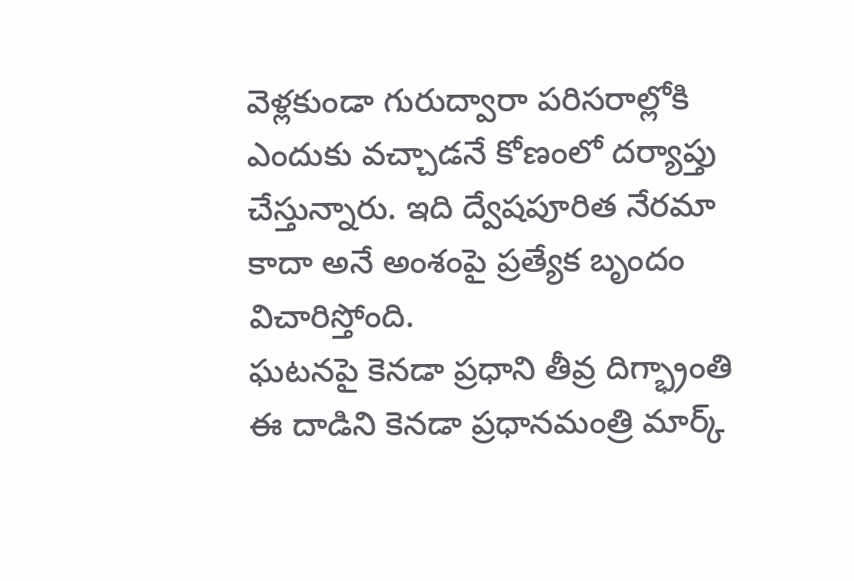వెళ్లకుండా గురుద్వారా పరిసరాల్లోకి ఎందుకు వచ్చాడనే కోణంలో దర్యాప్తు చేస్తున్నారు. ఇది ద్వేషపూరిత నేరమా కాదా అనే అంశంపై ప్రత్యేక బృందం విచారిస్తోంది.
ఘటనపై కెనడా ప్రధాని తీవ్ర దిగ్భ్రాంతి
ఈ దాడిని కెనడా ప్రధానమంత్రి మార్క్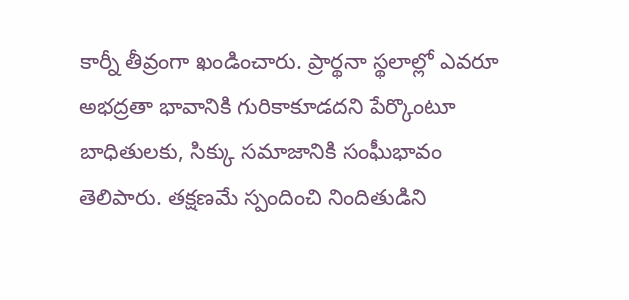కార్నీ తీవ్రంగా ఖండించారు. ప్రార్థనా స్థలాల్లో ఎవరూ అభద్రతా భావానికి గురికాకూడదని పేర్కొంటూ బాధితులకు, సిక్కు సమాజానికి సంఘీభావం తెలిపారు. తక్షణమే స్పందించి నిందితుడిని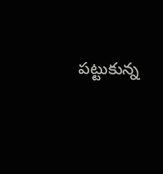పట్టుకున్న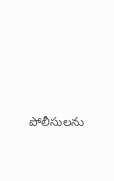పోలీసులను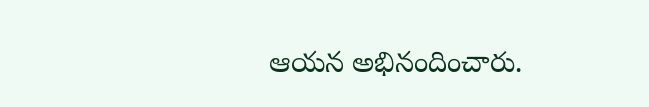ఆయన అభినందించారు.